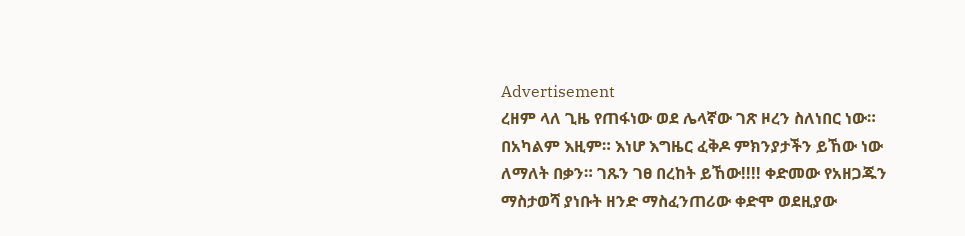Advertisement
ረዘም ላለ ጊዜ የጠፋነው ወደ ሌላኛው ገጽ ዞረን ስለነበር ነው። በአካልም እዚም። እነሆ እግዜር ፈቅዶ ምክንያታችን ይኸው ነው ለማለት በቃን። ገጹን ገፀ በረከት ይኸው!!!! ቀድመው የአዘጋጁን ማስታወሻ ያነቡት ዘንድ ማስፈንጠሪው ቀድሞ ወደዚያው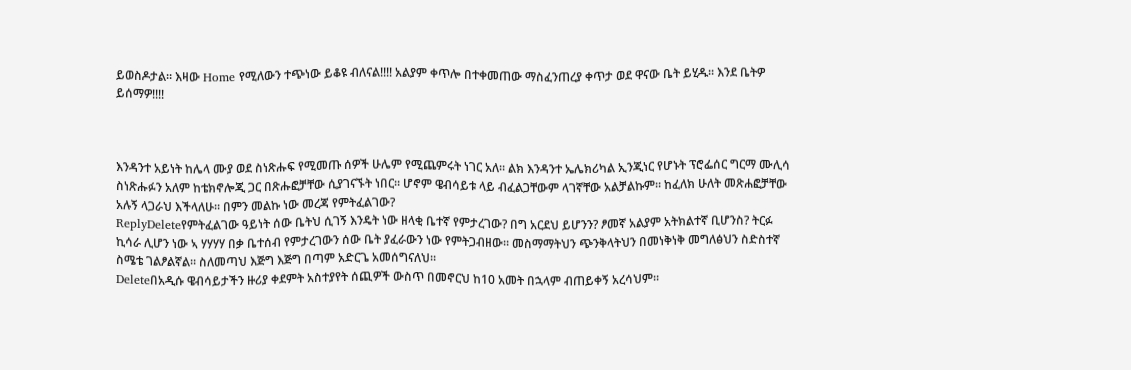ይወስዶታል። እዛው Home የሚለውን ተጭነው ይቆዩ ብለናል!!!! አልያም ቀጥሎ በተቀመጠው ማስፈንጠረያ ቀጥታ ወደ ዋናው ቤት ይሂዱ። እንደ ቤትዎ ይሰማዎ!!!!



እንዳንተ አይነት ከሌላ ሙያ ወደ ስነጽሑፍ የሚመጡ ሰዎች ሁሌም የሚጨምሩት ነገር አለ። ልክ እንዳንተ ኤሌክሪካል ኢንጂነር የሆኑት ፕሮፌሰር ግርማ ሙሊሳ ስነጽሑፉን አለም ከቴክኖሎጂ ጋር በጽሑፎቻቸው ሲያገናኙት ነበር። ሆኖም ዌብሳይቱ ላይ ብፈልጋቸውም ላገኛቸው አልቻልኩም። ከፈለክ ሁለት መጽሐፎቻቸው አሉኝ ላጋራህ እችላለሁ። በምን መልኩ ነው መረጃ የምትፈልገው?
ReplyDeleteየምትፈልገው ዓይነት ሰው ቤትህ ሲገኝ እንዴት ነው ዘላቂ ቤተኛ የምታረገው? በግ አርደህ ይሆንን? ፆመኛ አልያም አትክልተኛ ቢሆንስ? ትርፉ ኪሳራ ሊሆን ነው ኣ ሃሃሃሃ በቃ ቤተሰብ የምታረገውን ሰው ቤት ያፈራውን ነው የምትጋብዘው። መስማማትህን ጭንቅላትህን በመነቅነቅ መግለፅህን ስድስተኛ ስሜቴ ገልፆልኛል። ስለመጣህ እጅግ እጅግ በጣም አድርጌ አመሰግናለህ።
Deleteበአዲሱ ዌብሳይታችን ዙሪያ ቀደምት አስተያየት ሰጪዎች ውስጥ በመኖርህ ከ10 አመት በኋላም ብጠይቀኝ አረሳህም።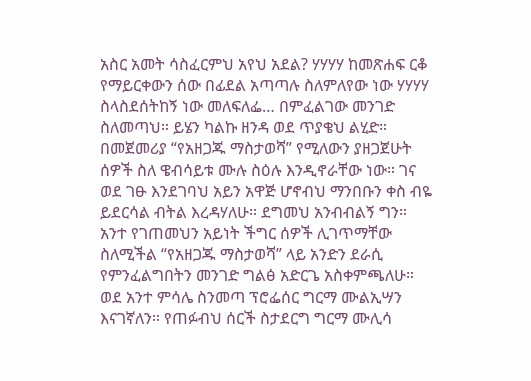አስር አመት ሳስፈርምህ አየህ አደል? ሃሃሃሃ ከመጽሐፍ ርቆ የማይርቀውን ሰው በፊደል አጣጣሉ ስለምለየው ነው ሃሃሃሃ
ስላስደሰትከኝ ነው መለፍለፌ… በምፈልገው መንገድ ስለመጣህ። ይሄን ካልኩ ዘንዳ ወደ ጥያቄህ ልሂድ። በመጀመሪያ “የአዘጋጁ ማስታወሻ” የሚለውን ያዘጋጀሁት ሰዎች ስለ ዌብሳይቱ ሙሉ ስዕሉ እንዲኖራቸው ነው። ገና ወደ ገፁ እንደገባህ አይን አዋጅ ሆኖብህ ማንበቡን ቀስ ብዬ ይደርሳል ብትል እረዳሃለሁ። ደግመህ አንብብልኝ ግን።
አንተ የገጠመህን አይነት ችግር ሰዎች ሊገጥማቸው ስለሚችል “የአዘጋጁ ማስታወሻ” ላይ አንድን ደራሲ የምንፈልግበትን መንገድ ግልፅ አድርጌ አስቀምጫለሁ። ወደ አንተ ምሳሌ ስንመጣ ፕሮፌሰር ግርማ ሙልኢሣን እናገኛለን። የጠፉብህ ሰርች ስታደርግ ግርማ ሙሊሳ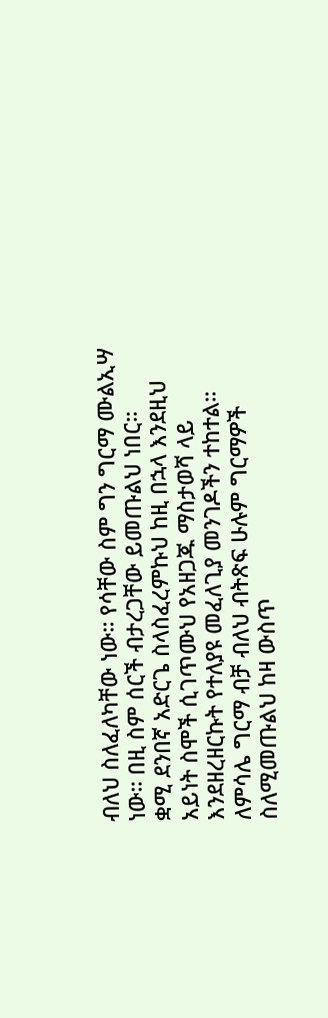ብለህ ስለፈለካቸው ነው። የሳቸው ስም ግን ግርማ ሙልኢሣ ነው። በዚ ስም ሰርች ብታረጋቸው ይመጡልህ ነበር።
ቋሚ ደንበኛ አድርጌ ስላስፈረምኩህ ከዚ በኋላ እንደዚህ አይነት ስሞች ሲገጥሙህ የአዘጋጁ ማስታወሻ ላይ እንደዘረዘርኩት የተለያዩ መፈለጊያ መንገዶችን ተከተል። ለምሳሌ ግርማ ብቻ ብለህ ብትጽፍ ሁሉም ግርማዎች ስለሚመጡልህ ከዛ ውስጥ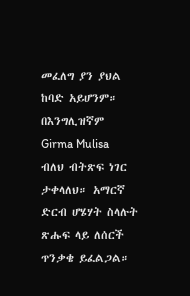መፈለግ ያን ያህል ከባድ አይሆንም። በእንግሊዝኛም Girma Mulisa ብለህ ብትጽፍ ነገር ታቀላለህ። አማርኛ ድርብ ሆሄሃት ስላሉት ጽሑፍ ላይ ለሰርች ጥንቃቄ ይፈልጋል።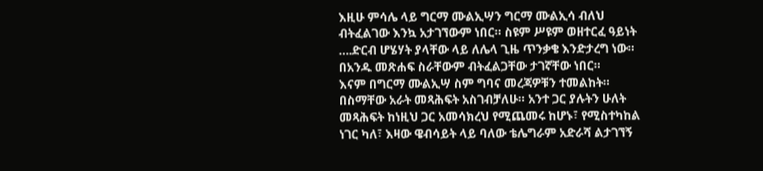እዚሁ ምሳሌ ላይ ግርማ ሙልኢሣን ግርማ ሙልኢሳ ብለህ ብትፈልገው እንኳ አታገኘውም ነበር። ስዩም ሥዩም ወዘተርፈ ዓይነት ….ድርብ ሆሄሃት ያላቸው ላይ ለሌላ ጊዜ ጥንቃቄ እንድታረግ ነው። በአንዱ መጽሐፍ ስራቸውም ብትፈልጋቸው ታገኛቸው ነበር።
እናም በግርማ ሙልኢሣ ስም ግባና መረጃዎቹን ተመልከት። በስማቸው አራት መጻሕፍት አስገብቻለሁ። አንተ ጋር ያሉትን ሁለት መጻሕፍት ከነዚህ ጋር አመሳክረህ የሚጨመሩ ከሆኑ፣ የሚስተካከል ነገር ካለ፣ እዛው ዌብሳይት ላይ ባለው ቴሌግራም አድራሻ ልታገኘኝ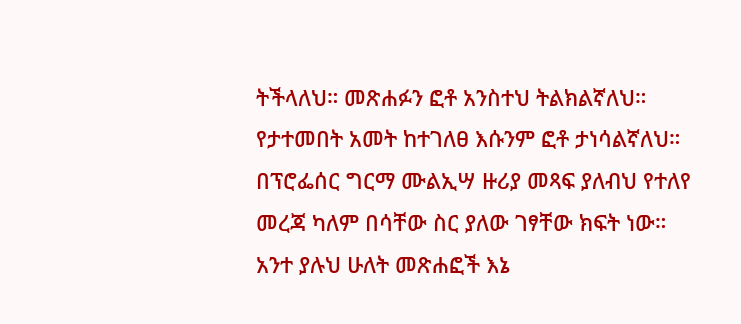ትችላለህ። መጽሐፉን ፎቶ አንስተህ ትልክልኛለህ። የታተመበት አመት ከተገለፀ እሱንም ፎቶ ታነሳልኛለህ። በፕሮፌሰር ግርማ ሙልኢሣ ዙሪያ መጻፍ ያለብህ የተለየ መረጃ ካለም በሳቸው ስር ያለው ገፃቸው ክፍት ነው።
አንተ ያሉህ ሁለት መጽሐፎች እኔ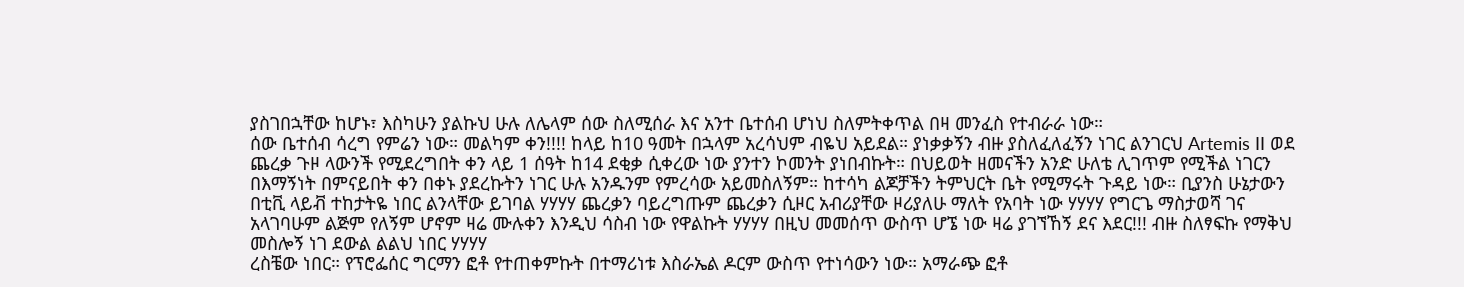ያስገበኋቸው ከሆኑ፣ እስካሁን ያልኩህ ሁሉ ለሌላም ሰው ስለሚሰራ እና አንተ ቤተሰብ ሆነህ ስለምትቀጥል በዛ መንፈስ የተብራራ ነው።
ሰው ቤተሰብ ሳረግ የምሬን ነው። መልካም ቀን!!!! ከላይ ከ10 ዓመት በኋላም አረሳህም ብዬህ አይደል። ያነቃቃኝን ብዙ ያስለፈለፈኝን ነገር ልንገርህ Artemis II ወደ ጨረቃ ጉዞ ላውንች የሚደረግበት ቀን ላይ 1 ሰዓት ከ14 ደቂቃ ሲቀረው ነው ያንተን ኮመንት ያነበብኩት። በህይወት ዘመናችን አንድ ሁለቴ ሊገጥም የሚችል ነገርን በእማኝነት በምናይበት ቀን በቀኑ ያደረኩትን ነገር ሁሉ አንዱንም የምረሳው አይመስለኝም። ከተሳካ ልጆቻችን ትምህርት ቤት የሚማሩት ጉዳይ ነው። ቢያንስ ሁኔታውን በቲቪ ላይቭ ተከታትዬ ነበር ልንላቸው ይገባል ሃሃሃሃ ጨረቃን ባይረግጡም ጨረቃን ሲዞር አብሪያቸው ዞሪያለሁ ማለት የአባት ነው ሃሃሃሃ የግርጌ ማስታወሻ ገና አላገባሁም ልጅም የለኝም ሆኖም ዛሬ ሙሉቀን እንዲህ ሳስብ ነው የዋልኩት ሃሃሃሃ በዚህ መመሰጥ ውስጥ ሆኜ ነው ዛሬ ያገኘኸኝ ደና እደር!!! ብዙ ስለፃፍኩ የማቅህ መስሎኝ ነገ ደውል ልልህ ነበር ሃሃሃሃ
ረስቼው ነበር። የፕሮፌሰር ግርማን ፎቶ የተጠቀምኩት በተማሪነቱ እስራኤል ዶርም ውስጥ የተነሳውን ነው። አማራጭ ፎቶ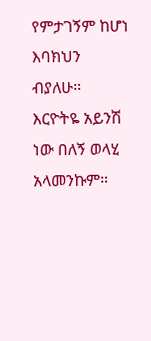የምታገኝም ከሆነ እባክህን ብያለሁ።
እርዮትዬ አይንሽ ነው በለኝ ወላሂ አላመንኩም።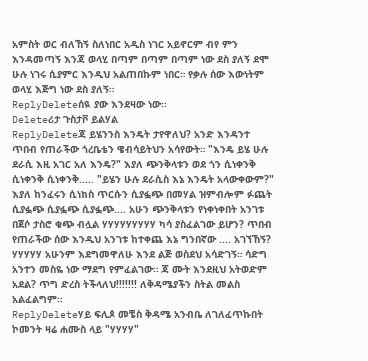አምስት ወር ብለኸኝ ስለነበር አዲስ ነገር አይኖርም ብየ ምን እንዳመጣኝ እንጃ ወላሂ በጣም በጣም በጣም ነው ደስ ያለኝ ደሞ ሁሉ ነገሩ ሲያምር እንዲህ አልጠበኩም ነበር። የቃሉ ሰው እውነትም ወላሂ እጅግ ነው ደስ ያለኝ።
ReplyDeleteሰዪ ያው እንደዛው ነው።
Deleteሪታ ጉስታቮ ይልሃል
ReplyDeleteጃ ይሄንንስ እንዴት ታየዋለህ? አንድ እንዳንተ ጥበብ የጠራችው ጎረቤቴን ዌብሳይትህን አሳየውት። "እንዴ ይሄ ሁሉ ደራሲ እዚ አገር አለ እንዴ?" እያለ ጭንቅላቱን ወደ ጎን ሲነቀንቅ ሲነቀንቅ ሲነቀንቅ..... "ይሄን ሁሉ ደራሲስ እኔ እንዴት አላውቀውም?" እያለ ከንፈሩን ሲነክስ ጥርሱን ሲያፏጭ በመሃል ዝምብሎም ፉጨት ሲያፏጭ ሲያፏጭ ሲያፏጭ.... አሁን ጭንቅላቱን የነቀነቀበት አንገቱ በጀሶ ታስሮ ቁጭ ብሏል ሃሃሃሃሃሃሃሃሃ ካሳ ያስፈልገው ይሆን? ጥበብ የጠራችው ሰው እንዲህ አንገቱ ከተቀጨ እኔ ግንበኛው .... አገኘኸኝ? ሃሃሃሃሃ አሁንም እደግመዋለሁ እንደ ልጅ ወስደህ አሳድገኝ። ሳድግ አንተን መስዬ ነው ማደግ የምፈልገው። ጃ ሙት እንደዚህ አትወድም አደል? ጥግ ድረስ ትችላለህ!!!!!!! ለቅዳሜያችን ስትል መልስ አልፈልግም።
ReplyDeleteሃይ ፍሊጶ መቼስ ቅዳሜ አንብቤ ለገለፈጥኩበት ኮመንት ዛሬ ሐሙስ ላይ "ሃሃሃሃ"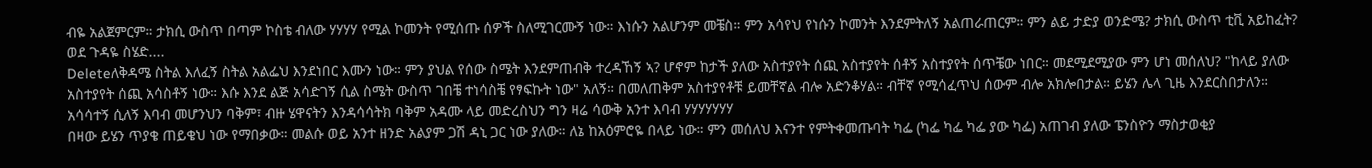ብዬ አልጀምርም። ታክሲ ውስጥ በጣም ኮስቴ ብለው ሃሃሃሃ የሚል ኮመንት የሚሰጡ ሰዎች ስለሚገርሙኝ ነው። እነሱን አልሆንም መቼስ። ምን አሳየህ የነሱን ኮመንት እንደምትለኝ አልጠራጠርም። ምን ልይ ታድያ ወንድሜ? ታክሲ ውስጥ ቲቪ አይከፈት? ወደ ጉዳዬ ስሄድ....
Deleteለቅዳሜ ስትል እለፈኝ ስትል አልፌህ እንደነበር እሙን ነው። ምን ያህል የሰው ስሜት እንደምጠብቅ ተረዳኸኝ ኣ? ሆኖም ከታች ያለው አስተያየት ሰጪ አስተያየት ሰቶኝ አስተያየት ሰጥቼው ነበር። መደሚደሚያው ምን ሆነ መሰለህ? "ከላይ ያለው አስተያየት ሰጪ አሳስቶኝ ነው። እሱ እንደ ልጅ አሳድገኝ ሲል ስሜት ውስጥ ገበቼ ተነሳስቼ የፃፍኩት ነው" አለኝ። በመለጠቅም አስተያየቶቹ ይመቸኛል ብሎ አድንቆሃል። ብቸኛ የሚሳፈጥህ ሰውም ብሎ አክሎበታል። ይሄን ሌላ ጊዜ እንደርስበታለን።
አሳሳተኝ ሲለኝ እባብ መሆንህን ባቅም፣ ብዙ ሄዋናትን እንዳሳሳትክ ባቅም አዳሙ ላይ መድረስህን ግን ዛሬ ሳውቅ አንተ እባብ ሃሃሃሃሃሃሃ
በዛው ይሄን ጥያቄ ጠይቄህ ነው የማበቃው። መልሱ ወይ አንተ ዘንድ አልያም ጋሽ ዳኒ ጋር ነው ያለው። ለኔ ከአዕምሮዬ በላይ ነው። ምን መሰለህ እናንተ የምትቀመጡባት ካፌ (ካፌ ካፌ ካፌ ያው ካፌ) አጠገብ ያለው ፔንስዮን ማስታወቂያ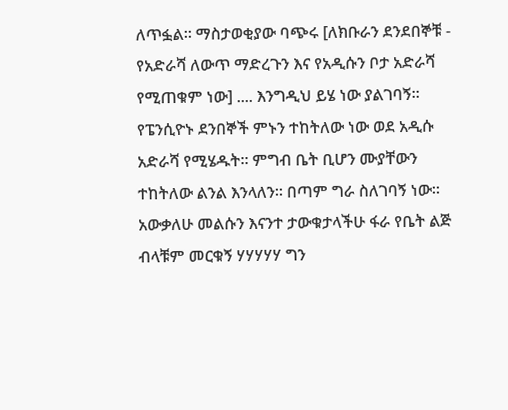ለጥፏል። ማስታወቂያው ባጭሩ [ለክቡራን ደንደበኞቹ - የአድራሻ ለውጥ ማድረጉን እና የአዲሱን ቦታ አድራሻ የሚጠቁም ነው] .... እንግዲህ ይሄ ነው ያልገባኝ። የፔንሲዮኑ ደንበኞች ምኑን ተከትለው ነው ወደ አዲሱ አድራሻ የሚሄዱት። ምግብ ቤት ቢሆን ሙያቸውን ተከትለው ልንል እንላለን። በጣም ግራ ስለገባኝ ነው። አውቃለሁ መልሱን እናንተ ታውቁታላችሁ ፋራ የቤት ልጅ ብላቹም መርቁኝ ሃሃሃሃሃ ግን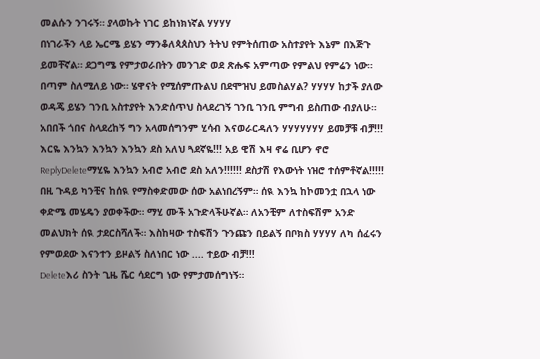መልሱን ንገሩኝ። ያላወኩት ነገር ይከነክነኛል ሃሃሃሃ
በነገራችን ላይ ኤርሜ ይሄን ማንቆለጳጰስህን ትትህ የምትሰጠው አስተያየት እኔም በእጅጉ ይመቸኛል። ደጋግሜ የምታወራበትን መንገድ ወደ ጽሑፍ አምጣው የምልህ የምሬን ነው። በጣም ስለሚለይ ነው። ሄዋናት የሚሰምጡልህ በደሞዝህ ይመስልሃል? ሃሃሃሃ ከታች ያለው ወዳጄ ይሄን ገንቢ አስተያየት እንድሰጥህ ስላደረገኝ ገንቢ ገንቢ ምግብ ይስጠው ብያለሁ። አበበች ጎበና ስላደረከኝ ግን አላመሰግንም ሂሳብ እናወራርዳለን ሃሃሃሃሃሃሃ ይመቻቹ ብቻ!!!
እርዬ እንኳን እንኳን እንኳን ደስ አለህ ጓደኛዬ!!! አይ ዊሽ እዛ ኖሬ ቢሆን ኖሮ
ReplyDeleteማሂዬ እንኳን አብሮ አብሮ ደስ አለን!!!!!! ደስታሽ የእውነት ነዝሮ ተሰምቶኛል!!!!! በዚ ጉዳይ ካንቺና ከሰዪ የማስቀድመው ሰው አልነበረኝም። ሰዪ እንኳ ከኮመንቷ በኋላ ነው ቀድሜ መሄዴን ያወቀችው። ማሂ ሙች አጉድላችሁኛል። ለአንቺም ለተስፍሽም አንድ መልህክት ሰዪ ታደርስሻለች። እስከዛው ተስፍሽን ጉንጩን በይልኝ በቦክስ ሃሃሃሃ ለካ ሰፈሩን የምወደው እናንተን ይዞልኝ ስለነበር ነው .... ተይው ብቻ!!!
Deleteእሪ ስንት ጊዜ ሼር ሳደርግ ነው የምታመሰግነኝ።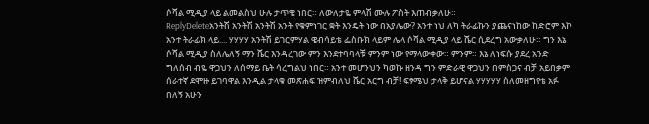ሶሻል ሚዲያ ላይ ልመልስህ ሁሉ ታጥቄ ነበር። ለውለታዬ ምላሽ ሙሉ ፖስት እጠብቃለሁ።
ReplyDeleteአንትሽ አንትሽ አንትሽ አንት የቁምነገር ቋት እንዴት ነው በአያሌው? አንተ ነህ ለካ ትራፊኩን ያጨናነከው ከድሮም እኮ አንተ ትራፊክ ላይ.... ሃሃሃሃ አንትሽ ይገርምሃል ዌብሳይቴ ፌስቡክ ላይም ሌላ ሶሻል ሚዲያ ላይ ሼር ሲደረግ አውቃለሁ። ግን እኔ ሶሻል ሚዲያ ስለሌለኝ ማን ሼር እንዳረገው ምን እንደተባባላቹ ምንም ነው የማላውቀው። ምንም። እኔ ለነፍሱ ያደረ አንድ ግለሰብ ብዬ ዋጋህን ለሰማይ ቤት ሳረግልህ ነበር። አንተ መሆንህን ካወኩ ዘንዳ ግን ምድራዊ ዋጋህን በምስጋና ብቻ አይበቃም ሰራተኛ ደሞዙ ይገባዋል እንዲል ታላቁ መጽሐፍ ዝምብለህ ሼር አርግ ብቻ! ፍፃሜህ ታላቅ ይሆናል ሃሃሃሃሃ ስለመዘግየቴ አፉ በለኝ አሁን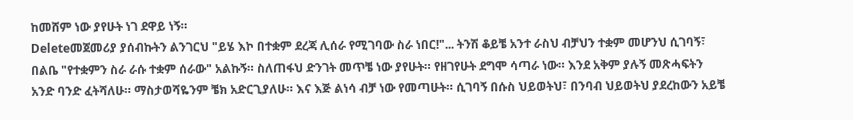ከመሸም ነው ያየሁት ነገ ደዋይ ነኝ።
Deleteመጀመሪያ ያሰብኩትን ልንገርህ "ይሄ እኮ በተቋም ደረጃ ሊሰራ የሚገባው ስራ ነበር!"... ትንሽ ቆይቼ አንተ ራስህ ብቻህን ተቋም መሆንህ ሲገባኝ፣ በልቤ "የተቋምን ስራ ራሱ ተቋም ሰራው" አልኩኝ። ስለጠፋህ ድንገት መጥቼ ነው ያየሁት። የዘገየሁት ደግሞ ሳጣራ ነው። እንደ አቅም ያሉኝ መጽሓፍትን አንድ ባንድ ፈትሻለሁ። ማስታወሻዬንም ቼክ አድርጊያለሁ። እና እጅ ልነሳ ብቻ ነው የመጣሁት። ሲገባኝ በሱስ ህይወትህ፣ በንባብ ህይወትህ ያደረከውን አይቼ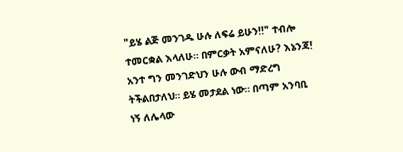"ይሄ ልጅ መንገዱ ሁሉ ለፍሬ ይሁን!!" ተብሎ ተመርቋል እላለሁ። በምርቃት አምናለሁ? እኔንጃ! አንተ ግን መንገድህን ሁሉ ውብ ማድረግ ትችልበታለህ። ይሄ መታደል ነው። በጣም አንባቢ ነኝ ለሌላው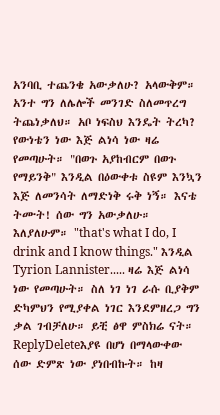አንባቢ ተጨንቄ አውቃለሁ? አላውቅም። አንተ ግን ለሌሎች መንገድ ስለመጥረግ ትጨነቃለህ። አቦ ነፍስህ እንዴት ትረካ? የውነቴን ነው እጅ ልነሳ ነው ዛሬ የመጣሁት። "በወጉ አያከብርም በወጉ የማይንቅ" እንዲል በዕውቀቱ ስዩም እንኳን እጅ ለመንሳት ለማድነቅ ሩቅ ነኝ። እናቴ ትሙት! ሰው ግን አውቃለሁ። እለያለሁም። "that's what I do, I drink and I know things." እንዲል Tyrion Lannister..... ዛሬ እጅ ልነሳ ነው የመጣሁት። ስለ ነገ ነገ ራሱ ቢያቅም ድካምህን የሚያቀል ነገር እንደምዘረጋ ግን ቃል ገብቻለሁ። ይቺ ፅዋ ምስክሬ ናት።
ReplyDeleteእያዩ በሆነ በማላውቀው ሰው ድምጽ ነው ያነበብኩት። ከዛ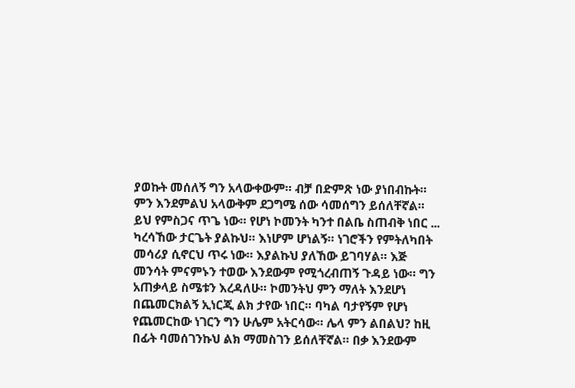ያወኩት መሰለኝ ግን አላውቀውም። ብቻ በድምጽ ነው ያነበብኩት። ምን እንደምልህ አላውቅም ደጋግሜ ሰው ሳመሰግን ይሰለቸኛል። ይህ የምስጋና ጥጌ ነው። የሆነ ኮመንት ካንተ በልቤ ስጠብቅ ነበር ... ካረሳኸው ታርጌት ያልኩህ። እነሆም ሆነልኝ። ነገሮችን የምትለካበት መሳሪያ ሲኖርህ ጥሩ ነው። እያልኩህ ያለኸው ይገባሃል። እጅ መንሳት ምናምኑን ተወው እንደውም የሚጎረብጠኝ ጉዳይ ነው። ግን አጠቃላይ ስሜቱን እረዳለሁ። ኮመንትህ ምን ማለት እንደሆነ በጨመርክልኝ ኢነርጂ ልክ ታየው ነበር። ባካል ባታየኝም የሆነ የጨመርከው ነገርን ግን ሁሌም አትርሳው። ሌላ ምን ልበልህ? ከዚ በፊት ባመሰገንኩህ ልክ ማመስገን ይሰለቸኛል። በቃ እንደውም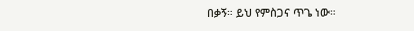በቃኝ። ይህ የምስጋና ጥጌ ነው።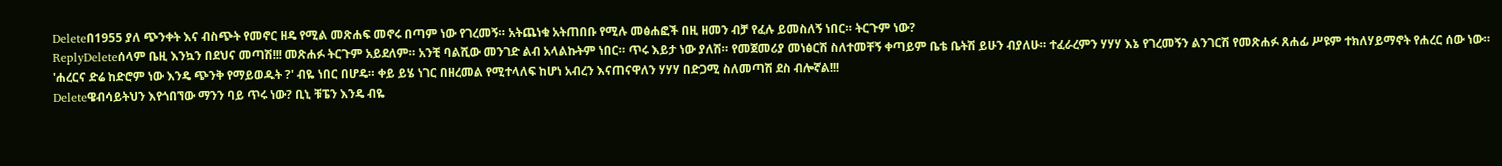Deleteበ1955 ያለ ጭንቀት እና ብስጭት የመኖር ዘዴ የሚል መጽሐፍ መኖሩ በጣም ነው የገረመኝ። አትጨነቁ አትጠበቡ የሚሉ መፅሐፎች በዚ ዘመን ብቻ የፈሉ ይመስለኝ ነበር። ትርጉም ነው?
ReplyDeleteሰላም ቤዚ እንኳን በደህና መጣሽ!!! መጽሐፉ ትርጉም አይደለም። አንቺ ባልሺው መንገድ ልብ አላልኩትም ነበር። ጥሩ እይታ ነው ያለሽ። የመጀመሪያ መነፅርሽ ስለተመቸኝ ቀጣይም ቤቴ ቤትሽ ይሁን ብያለሁ። ተፈራረምን ሃሃሃ እኔ የገረመኝን ልንገርሽ የመጽሐፉ ጸሐፊ ሥዩም ተክለሃይማኖት የሐረር ሰው ነው። 'ሐረርና ድሬ ከድሮም ነው እንዴ ጭንቅ የማይወዱት ?' ብዬ ነበር በሆዴ። ቀይ ይሄ ነገር በዘረመል የሚተላለፍ ከሆነ አብረን እናጠናዋለን ሃሃሃ በድጋሚ ስለመጣሽ ደስ ብሎኛል!!!
Deleteዌብሳይትህን እየጎበኘው ማንን ባይ ጥሩ ነው? ቢኒ ቹፔን እንዴ ብዬ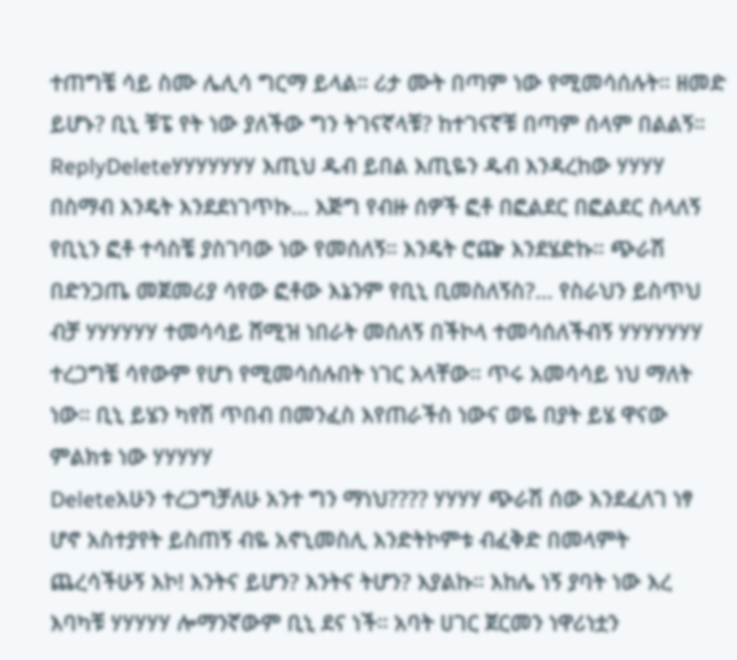ተጠግቼ ሳይ ስሙ ሌሊሳ ግርማ ይላል። ሪታ ሙት በጣም ነው የሚመሳሰሉት። ዘመድ ይሆኑ? ቢኒ ቹፔ የት ነው ያለችው ግን ትገናኛላቹ? ከተገናኛቹ በጣም ሰላም በልልኝ።
ReplyDeleteሃሃሃሃሃሃሃ እጢህ ዱብ ይበል እጢዬን ዱብ እንዳረከው ሃሃሃሃ በስማብ እንዴት እንደደነገጥኩ... እጅግ የብዙ ሰዎች ፎቶ በፎልደር በፎልደር ስላለኝ የቢኒን ፎቶ ተሳስቼ ያስገባው ነው የመሰለኝ። እንዴት ሮጬ እንደሄድኩ። ጭራሽ በድንጋጤ መጀመሪያ ሳየው ፎቶው እኔንም የቢኒ ቢመስለኝስ?... የስራህን ይስጥህ ብቻ ሃሃሃሃሃሃ ተመሳሳይ ሸሚዝ ነበራት መሰለኝ በችኮላ ተመሳሰለችብኝ ሃሃሃሃሃሃሃ ተረጋግቼ ሳየውም የሆነ የሚመሳሰሉበት ነገር አላቸው። ጥሩ አመሳሳይ ነህ ማለት ነው። ቢኒ ይሄን ካየሽ ጥበብ በመንፈስ እየጠራችስ ነውና ወዬ በያት ይሄ ዋናው ምልክቱ ነው ሃሃሃሃሃ
Deleteአሁን ተረጋግቻለሁ አንተ ግን ማነህ???? ሃሃሃሃ ጭራሽ ሰው እንደፈለገ ነፃ ሆኖ አስተያየት ይስጠኝ ብዬ አኖኒመስሊ እንድትኮምቱ ብፈቅድ በመላምት ጨረሳችሁኝ እኮ! እንትና ይሆን? እንትና ትሆን? እያልኩ። እከሌ ነኝ ያባት ነው እረ እባካቹ ሃሃሃሃሃ ሎማንኛውም ቢኒ ደና ነች። አባት ሀገር ጀርመን ነዋሪነቷን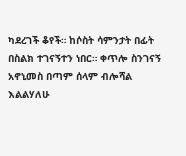ካደረገች ቆየች። ከሶስት ሳምንታት በፊት በስልክ ተገናኝተን ነበር። ቀጥሎ ስንገናኝ አኖኒመስ በጣም ሰላም ብሎሻል እልልሃለሁ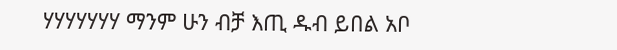ሃሃሃሃሃሃሃ ማንም ሁን ብቻ እጢ ዱብ ይበል አቦ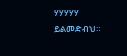ሃሃሃሃሃ ይልመድብህ።